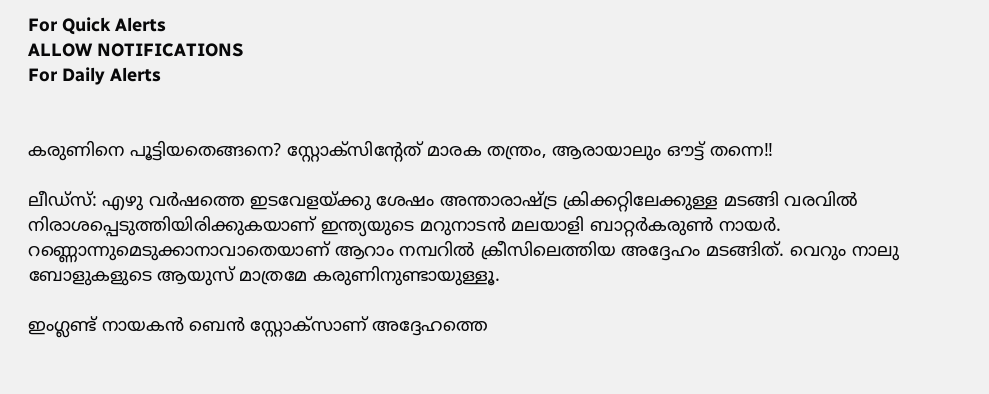For Quick Alerts
ALLOW NOTIFICATIONS
For Daily Alerts


കരുണിനെ പൂട്ടിയതെങ്ങനെ? സ്റ്റോക്‌സിന്റേത് മാരക തന്ത്രം, ആരായാലും ഔട്ട് തന്നെ!!

ലീഡ്‌സ്: എഴു വര്‍ഷത്തെ ഇടവേളയ്ക്കു ശേഷം അന്താരാഷ്ട്ര ക്രിക്കറ്റിലേക്കുള്ള മടങ്ങി വരവില്‍ നിരാശപ്പെടുത്തിയിരിക്കുകയാണ് ഇന്ത്യയുടെ മറുനാടന്‍ മലയാളി ബാറ്റര്‍കരുണ്‍ നായര്‍. റണ്ണൊന്നുമെടുക്കാനാവാതെയാണ് ആറാം നമ്പറില്‍ ക്രീസിലെത്തിയ അദ്ദേഹം മടങ്ങിത്. വെറും നാലു ബോളുകളുടെ ആയുസ് മാത്രമേ കരുണിനുണ്ടായുള്ളൂ.

ഇംഗ്ലണ്ട് നായകന്‍ ബെന്‍ സ്റ്റോക്‌സാണ് അദ്ദേഹത്തെ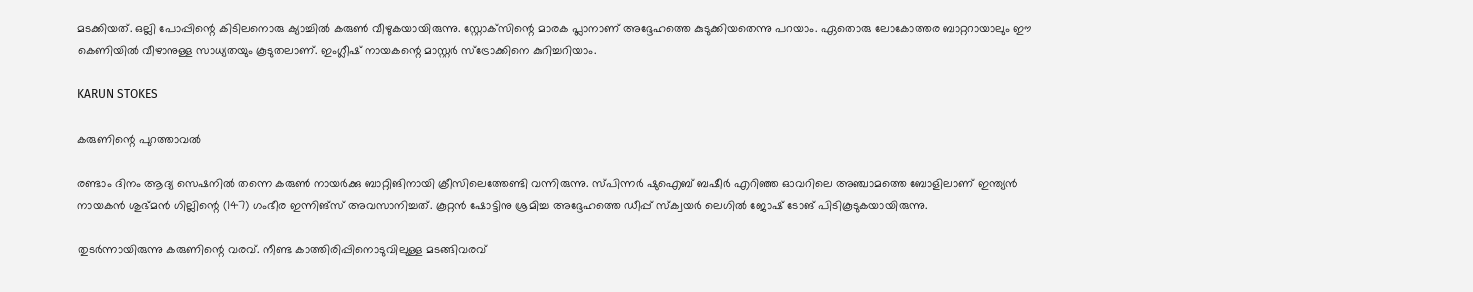മടക്കിയത്. ഒല്ലി പോപ്പിന്റെ കിടിലനൊരു ക്യാച്ചില്‍ കരുണ്‍ വീഴുകയായിരുന്നു. സ്റ്റോക്‌സിന്റെ മാരക പ്ലാനാണ് അദ്ദേഹത്തെ കുടുക്കിയതെന്നു പറയാം. ഏതൊരു ലോകോത്തര ബാറ്ററായാലും ഈ കെണിയില്‍ വീഴാനുള്ള സാധ്യതയും കൂടുതലാണ്. ഇംഗ്ലീഷ് നായകന്റെ മാസ്റ്റര്‍ സ്‌ട്രോക്കിനെ കുറിച്ചറിയാം.

KARUN STOKES

കരുണിന്റെ പുറത്താവല്‍

രണ്ടാം ദിനം ആദ്യ സെഷനില്‍ തന്നെ കരുണ്‍ നായര്‍ക്കു ബാറ്റിങിനായി ക്രീസിലെത്തേണ്ടി വന്നിരുന്നു. സ്പിന്നര്‍ ഷുഐബ് ബഷീര്‍ എറിഞ്ഞ ഓവറിലെ അഞ്ചാമത്തെ ബോളിലാണ് ഇന്ത്യന്‍ നായകന്‍ ശുഭ്മന്‍ ഗില്ലിന്റെ (147) ഗംഭീര ഇന്നിങ്‌സ് അവസാനിച്ചത്. കൂറ്റന്‍ ഷോട്ടിനു ശ്രമിച്ച അദ്ദേഹത്തെ ഡീപ്പ് സ്‌ക്വയര്‍ ലെഗില്‍ ജോഷ് ടോങ് പിടികൂടുകയായിരുന്നു.

തുടര്‍ന്നായിരുന്നു കരുണിന്റെ വരവ്. നീണ്ട കാത്തിരിപ്പിനൊടുവിലുള്ള മടങ്ങിവരവ്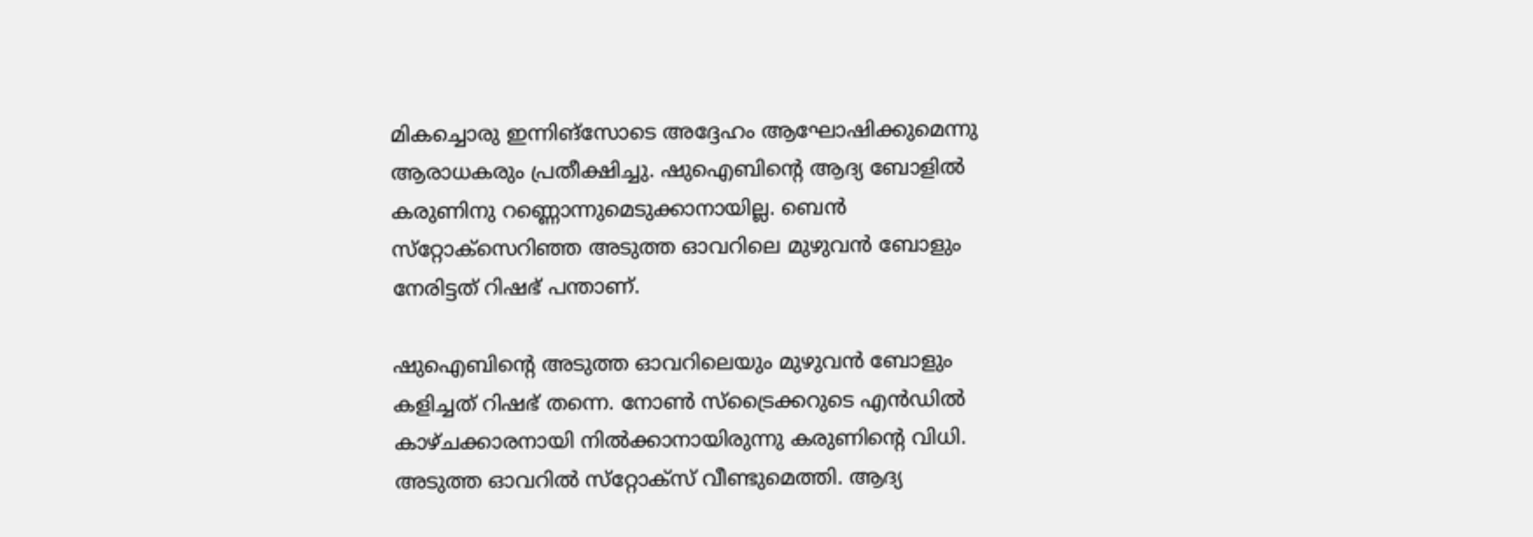മികച്ചൊരു ഇന്നിങ്‌സോടെ അദ്ദേഹം ആഘോഷിക്കുമെന്നു ആരാധകരും പ്രതീക്ഷിച്ചു. ഷുഐബിന്റെ ആദ്യ ബോളില്‍ കരുണിനു റണ്ണൊന്നുമെടുക്കാനായില്ല. ബെന്‍ സ്‌റ്റോക്‌സെറിഞ്ഞ അടുത്ത ഓവറിലെ മുഴുവന്‍ ബോളും നേരിട്ടത് റിഷഭ് പന്താണ്.

ഷുഐബിന്റെ അടുത്ത ഓവറിലെയും മുഴുവന്‍ ബോളും കളിച്ചത് റിഷഭ് തന്നെ. നോണ്‍ സ്‌ട്രൈക്കറുടെ എന്‍ഡില്‍ കാഴ്ചക്കാരനായി നില്‍ക്കാനായിരുന്നു കരുണിന്റെ വിധി. അടുത്ത ഓവറില്‍ സ്‌റ്റോക്‌സ് വീണ്ടുമെത്തി. ആദ്യ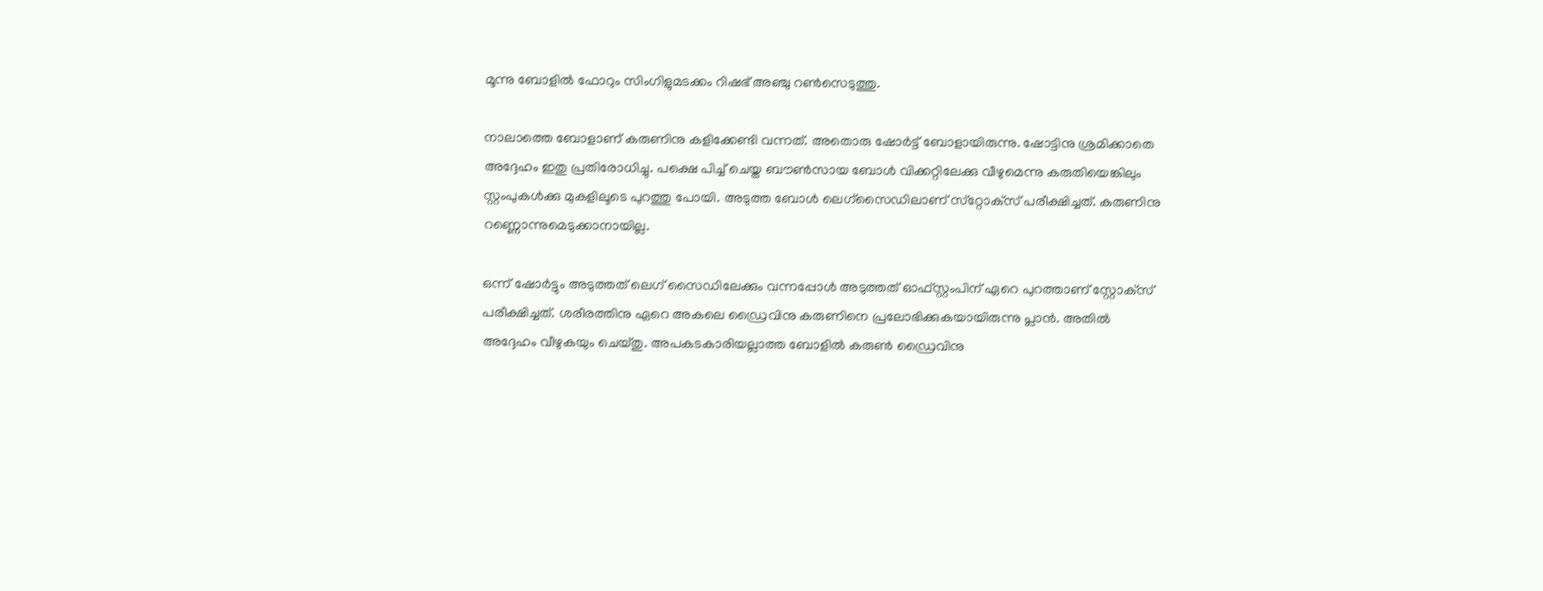മൂന്നു ബോളില്‍ ഫോറും സിംഗിളുമടക്കം റിഷഭ് അഞ്ചു റണ്‍സെടുത്തു.

നാലാത്തെ ബോളാണ് കരുണിനു കളിക്കേണ്ടി വന്നത്. അതൊരു ഷോര്‍ട്ട് ബോളായിരുന്നു. ഷോട്ടിനു ശ്രമിക്കാതെ അദ്ദേഹം ഇതു പ്രതിരോധിച്ചു. പക്ഷെ പിച്ച് ചെയ്ത ബൗണ്‍സായ ബോള്‍ വിക്കറ്റിലേക്കു വീഴുമെന്നു കരുതിയെങ്കിലും സ്റ്റംപുകള്‍ക്കു മുകളിലൂടെ പുറത്തു പോയി. അടുത്ത ബോള്‍ ലെഗ്‌സൈഡിലാണ് സ്‌റ്റോക്‌സ് പരീക്ഷിച്ചത്. കരുണിനു റണ്ണൊന്നുമെടുക്കാനായില്ല.

ഒന്ന് ഷോര്‍ട്ടും അടുത്തത് ലെഗ് സൈഡിലേക്കും വന്നപ്പോള്‍ അടുത്തത് ഓഫ്‌സ്റ്റംപിന് ഏറെ പുറത്താണ് സ്റ്റോക്‌സ് പരീക്ഷിച്ചത്. ശരീരത്തിനു ഏറെ അകലെ ഡ്രൈവിനു കരുണിനെ പ്രലോഭിക്കുകയായിരുന്നു പ്ലാന്‍. അതില്‍ അദ്ദേഹം വീഴുകയും ചെയ്തു. അപകടകാരിയല്ലാത്ത ബോളില്‍ കരുണ്‍ ഡ്രൈവിനു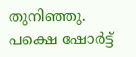തുനിഞ്ഞു. പക്ഷെ ഷോര്‍ട്ട്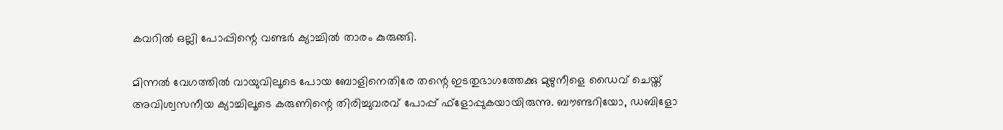കവറില്‍ ഒല്ലി പോപ്പിന്റെ വണ്ടര്‍ ക്യാച്ചില്‍ താരം കുരുങ്ങി.

മിന്നല്‍ വേഗത്തില്‍ വായുവിലൂടെ പോയ ബോളിനെതിരേ തന്റെ ഇടതുഭാഗത്തേക്കു മുഴുനീളെ ഡൈവ് ചെയ്ത് അവിശ്വസനീയ ക്യാച്ചിലൂടെ കരുണിന്റെ തിരിച്ചുവരവ് പോപ്പ് ഫ്‌ളോപ്പുകയായിരുന്നു. ബൗണ്ടറിയോ, ഡബിളോ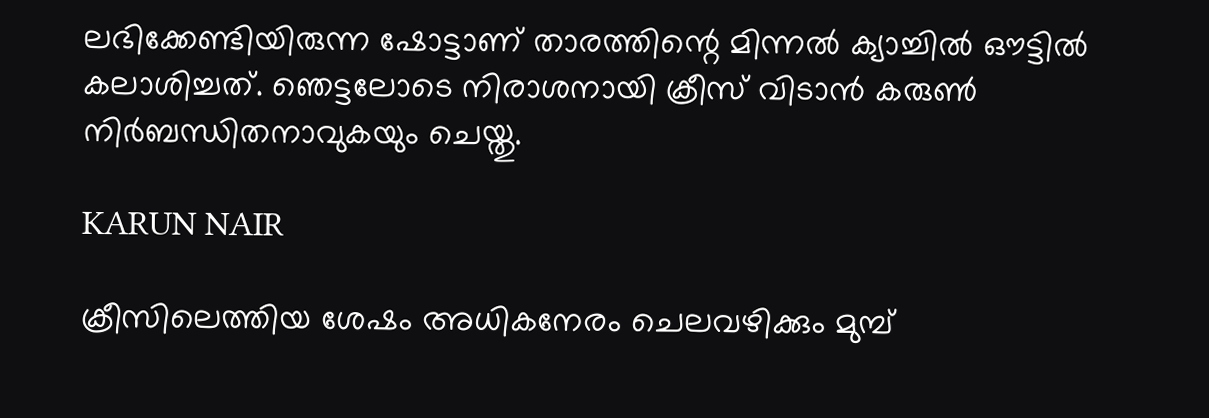ലഭിക്കേണ്ടിയിരുന്ന ഷോട്ടാണ് താരത്തിന്റെ മിന്നല്‍ ക്യാച്ചില്‍ ഔട്ടില്‍ കലാശിച്ചത്. ഞെട്ടലോടെ നിരാശനായി ക്രീസ് വിടാന്‍ കരുണ്‍ നിര്‍ബന്ധിതനാവുകയും ചെയ്തു.

KARUN NAIR

ക്രീസിലെത്തിയ ശേഷം അധികനേരം ചെലവഴിക്കും മുമ്പ്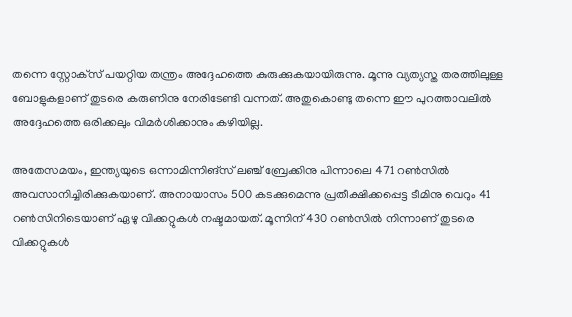തന്നെ സ്റ്റോക്‌സ് പയറ്റിയ തന്ത്രം അദ്ദേഹത്തെ കുരുക്കുകയായിരുന്നു. മൂന്നു വ്യത്യസ്ത തരത്തിലുള്ള ബോളുകളാണ് തുടരെ കരുണിനു നേരിടേണ്ടി വന്നത്. അതുകൊണ്ടു തന്നെ ഈ പുറത്താവലില്‍ അദ്ദേഹത്തെ ഒരിക്കലും വിമര്‍ശിക്കാനും കഴിയില്ല.

അതേസമയം, ഇന്ത്യയുടെ ഒന്നാമിന്നിങ്‌സ് ലഞ്ച് ബ്രേക്കിനു പിന്നാലെ 471 റണ്‍സില്‍ അവസാനിച്ചിരിക്കുകയാണ്. അനായാസം 500 കടക്കുമെന്നു പ്രതീക്ഷിക്കപ്പെട്ട ടീമിനു വെറും 41 റണ്‍സിനിടെയാണ് ഏഴു വിക്കറ്റുകള്‍ നഷ്ടമായത്. മൂന്നിന് 430 റണ്‍സില്‍ നിന്നാണ് തുടരെ വിക്കറ്റുകള്‍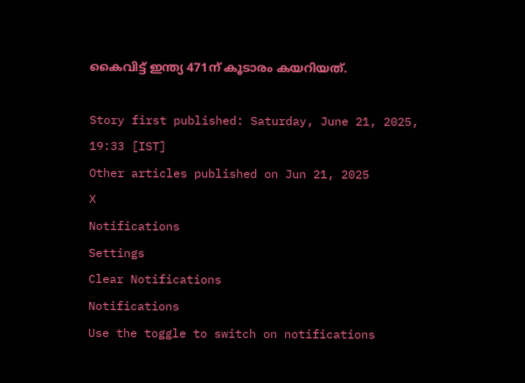കൈവിട്ട് ഇന്ത്യ 471ന് കൂടാരം കയറിയത്.

Story first published: Saturday, June 21, 2025, 19:33 [IST]
Other articles published on Jun 21, 2025
X
Notifications
Settings
Clear Notifications
Notifications
Use the toggle to switch on notifications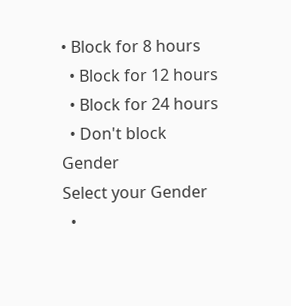• Block for 8 hours
  • Block for 12 hours
  • Block for 24 hours
  • Don't block
Gender
Select your Gender
  •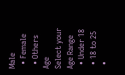Male
  • Female
  • Others
Age
Select your Age Range
  • Under 18
  • 18 to 25
  •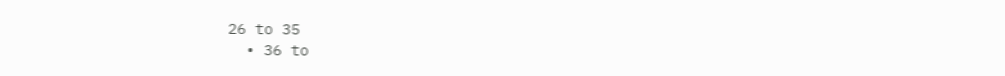26 to 35
  • 36 to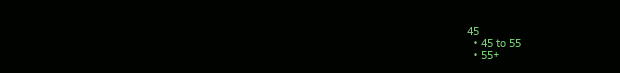45
  • 45 to 55
  • 55+